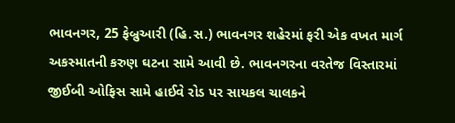ભાવનગર, 25 ફેબ્રુઆરી (હિ.સ.) ભાવનગર શહેરમાં ફરી એક વખત માર્ગ અકસ્માતની કરુણ ઘટના સામે આવી છે. ભાવનગરના વરતેજ વિસ્તારમાં જીઈબી ઓફિસ સામે હાઈવે રોડ પર સાયકલ ચાલકને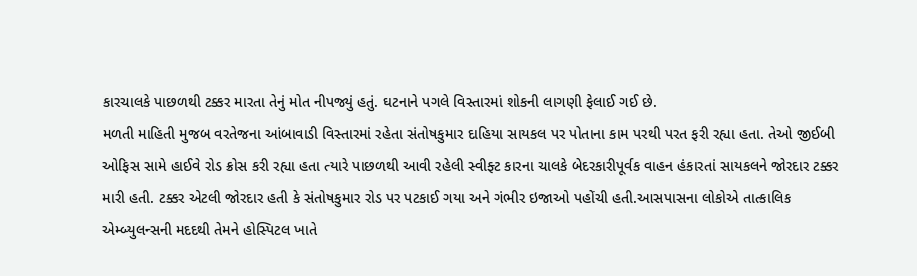કારચાલકે પાછળથી ટક્કર મારતા તેનું મોત નીપજ્યું હતું. ઘટનાને પગલે વિસ્તારમાં શોકની લાગણી ફેલાઈ ગઈ છે.
મળતી માહિતી મુજબ વરતેજના આંબાવાડી વિસ્તારમાં રહેતા સંતોષકુમાર દાહિયા સાયકલ પર પોતાના કામ પરથી પરત ફરી રહ્યા હતા. તેઓ જીઈબી ઓફિસ સામે હાઈવે રોડ ક્રોસ કરી રહ્યા હતા ત્યારે પાછળથી આવી રહેલી સ્વીફ્ટ કારના ચાલકે બેદરકારીપૂર્વક વાહન હંકારતાં સાયકલને જોરદાર ટક્કર મારી હતી. ટક્કર એટલી જોરદાર હતી કે સંતોષકુમાર રોડ પર પટકાઈ ગયા અને ગંભીર ઇજાઓ પહોંચી હતી.આસપાસના લોકોએ તાત્કાલિક એમ્બ્યુલન્સની મદદથી તેમને હોસ્પિટલ ખાતે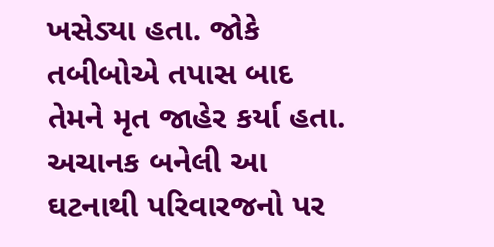ખસેડ્યા હતા. જોકે તબીબોએ તપાસ બાદ તેમને મૃત જાહેર કર્યા હતા. અચાનક બનેલી આ ઘટનાથી પરિવારજનો પર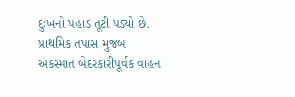દુઃખનો પહાડ તૂટી પડ્યો છે.
પ્રાથમિક તપાસ મુજબ અકસ્માત બેદરકારીપૂર્વક વાહન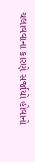ચલાવવાના કારણે સર્જાયો હોવાનો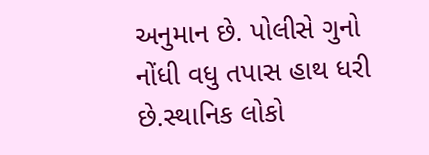અનુમાન છે. પોલીસે ગુનો નોંધી વધુ તપાસ હાથ ધરી છે.સ્થાનિક લોકો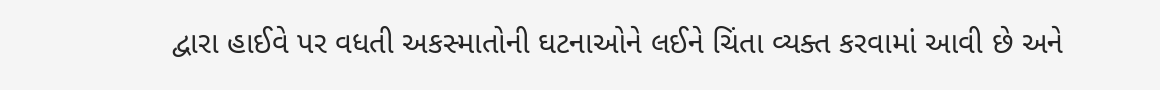દ્વારા હાઈવે પર વધતી અકસ્માતોની ઘટનાઓને લઈને ચિંતા વ્યક્ત કરવામાં આવી છે અને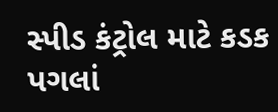સ્પીડ કંટ્રોલ માટે કડક પગલાં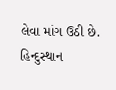લેવા માંગ ઉઠી છે.
હિન્દુસ્થાન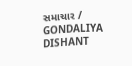સમાચાર / GONDALIYA DISHANT